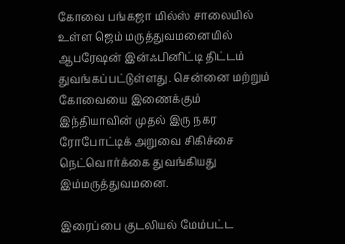கோவை பங்கஜா மில்ஸ் சாலையில் உள்ள ஜெம் மருத்துவமனையில் ஆபரேஷன் இன்ஃபினிட்டி திட்டம் துவங்கப்பட்டுள்ளது. சென்னை மற்றும் கோவையை இணைக்கும் இந்தியாவின் முதல் இரு நகர ரோபோட்டிக் அறுவை சிகிச்சை நெட்வொர்க்கை துவங்கியது இம்மருத்துவமனை.

இரைப்பை குடலியல் மேம்பட்ட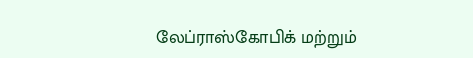லேப்ராஸ்கோபிக் மற்றும்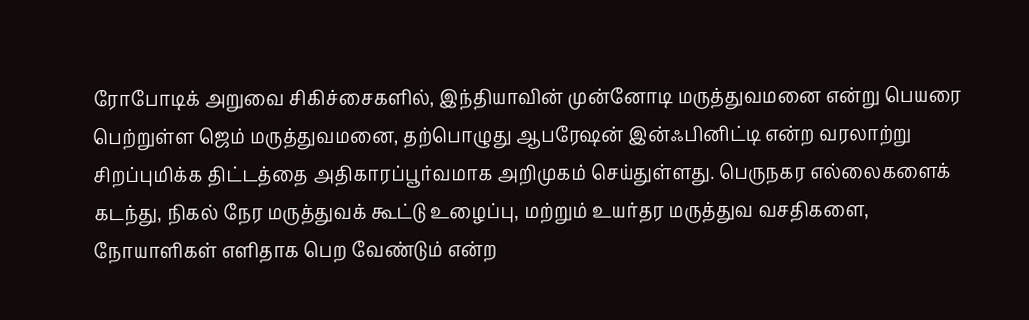ரோபோடிக் அறுவை சிகிச்சைகளில், இந்தியாவின் முன்னோடி மருத்துவமனை என்று பெயரை பெற்றுள்ள ஜெம் மருத்துவமனை, தற்பொழுது ஆபரேஷன் இன்ஃபினிட்டி என்ற வரலாற்று சிறப்புமிக்க திட்டத்தை அதிகாரப்பூர்வமாக அறிமுகம் செய்துள்ளது. பெருநகர எல்லைகளைக் கடந்து, நிகல் நேர மருத்துவக் கூட்டு உழைப்பு, மற்றும் உயர்தர மருத்துவ வசதிகளை, நோயாளிகள் எளிதாக பெற வேண்டும் என்ற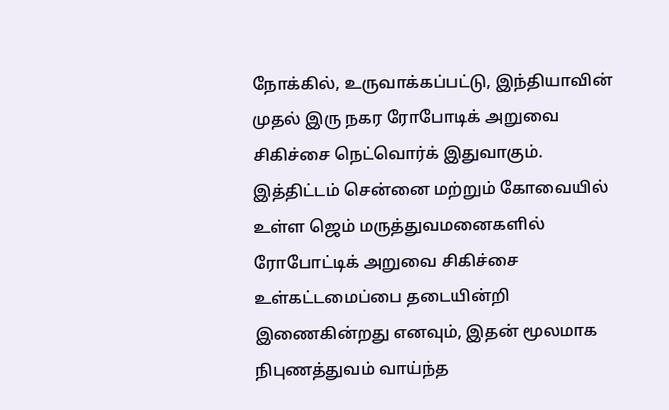நோக்கில், உருவாக்கப்பட்டு, இந்தியாவின் முதல் இரு நகர ரோபோடிக் அறுவை சிகிச்சை நெட்வொர்க் இதுவாகும். இத்திட்டம் சென்னை மற்றும் கோவையில் உள்ள ஜெம் மருத்துவமனைகளில் ரோபோட்டிக் அறுவை சிகிச்சை உள்கட்டமைப்பை தடையின்றி இணைகின்றது எனவும், இதன் மூலமாக நிபுணத்துவம் வாய்ந்த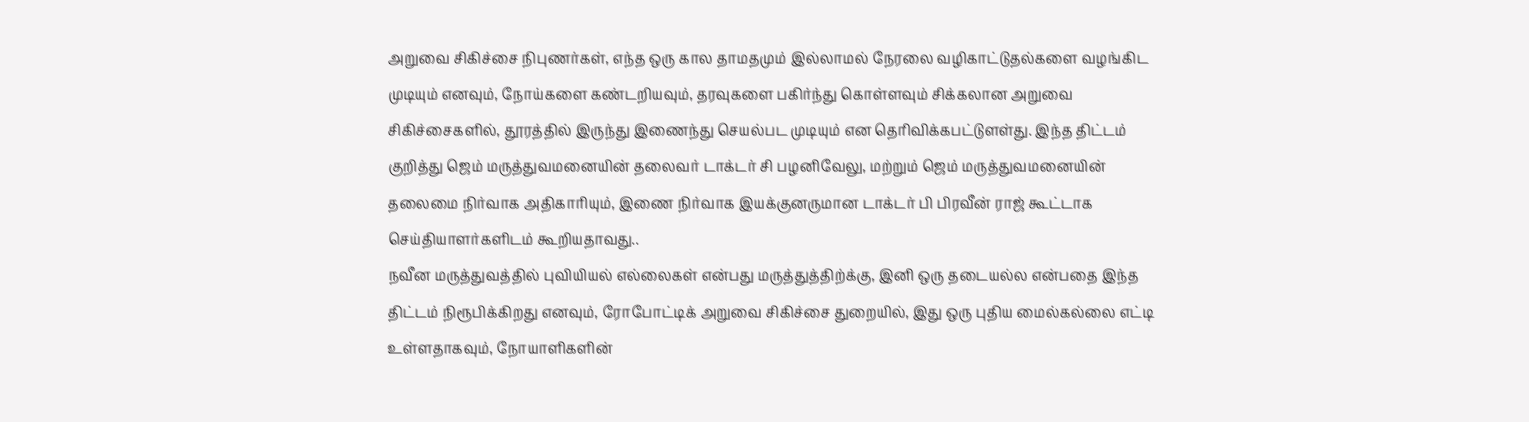அறுவை சிகிச்சை நிபுணர்கள், எந்த ஒரு கால தாமதமும் இல்லாமல் நேரலை வழிகாட்டுதல்களை வழங்கிட முடியும் எனவும், நோய்களை கண்டறியவும், தரவுகளை பகிர்ந்து கொள்ளவும் சிக்கலான அறுவை சிகிச்சைகளில், தூரத்தில் இருந்து இணைந்து செயல்பட முடியும் என தெரிவிக்கபட்டுளள்து. இந்த திட்டம் குறித்து ஜெம் மருத்துவமனையின் தலைவர் டாக்டர் சி பழனிவேலு, மற்றும் ஜெம் மருத்துவமனையின் தலைமை நிர்வாக அதிகாரியும், இணை நிர்வாக இயக்குனருமான டாக்டர் பி பிரவீன் ராஜ் கூட்டாக செய்தியாளர்களிடம் கூறியதாவது..
நவீன மருத்துவத்தில் புவியியல் எல்லைகள் என்பது மருத்துத்திற்க்கு, இனி ஒரு தடையல்ல என்பதை இந்த திட்டம் நிரூபிக்கிறது எனவும், ரோபோட்டிக் அறுவை சிகிச்சை துறையில், இது ஒரு புதிய மைல்கல்லை எட்டி உள்ளதாகவும், நோயாளிகளின்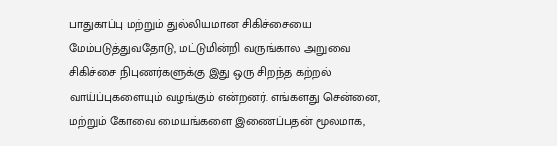பாதுகாப்பு மற்றும் துல்லியமான சிகிச்சையை மேம்படுத்துவதோடு, மட்டுமின்றி வருங்கால அறுவை சிகிச்சை நிபுணர்களுக்கு இது ஒரு சிறந்த கற்றல் வாய்ப்புகளையும் வழங்கும் என்றனர். எங்களது சென்னை, மற்றும் கோவை மையங்களை இணைப்பதன் மூலமாக,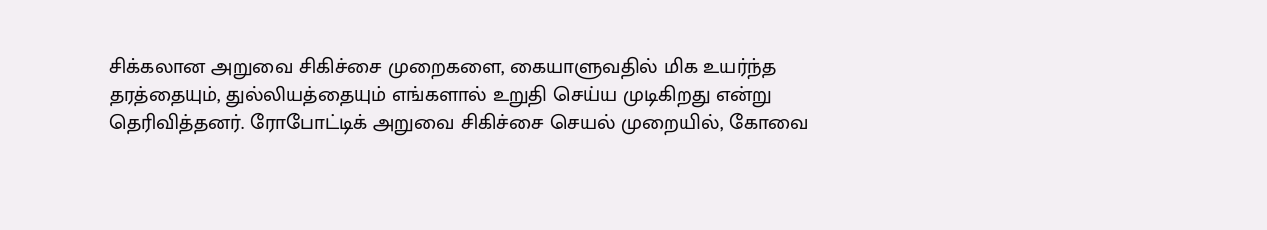சிக்கலான அறுவை சிகிச்சை முறைகளை, கையாளுவதில் மிக உயர்ந்த தரத்தையும், துல்லியத்தையும் எங்களால் உறுதி செய்ய முடிகிறது என்று தெரிவித்தனர். ரோபோட்டிக் அறுவை சிகிச்சை செயல் முறையில், கோவை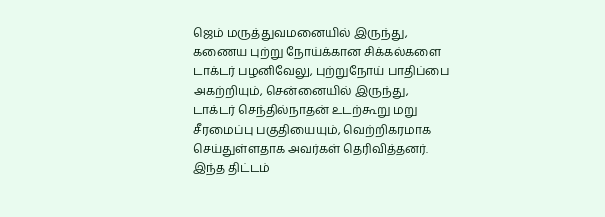ஜெம் மருத்துவமனையில் இருந்து, கணைய புற்று நோய்க்கான சிக்கல்களை டாக்டர் பழனிவேலு, புற்றுநோய் பாதிப்பை அகற்றியும், சென்னையில் இருந்து, டாக்டர் செந்தில்நாதன் உடற்கூறு மறு சீரமைப்பு பகுதியையும், வெற்றிகரமாக செய்துள்ளதாக அவர்கள் தெரிவித்தனர். இந்த திட்டம்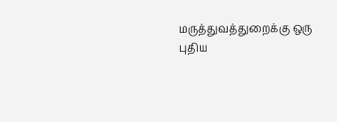மருத்துவத்துறைக்கு ஒரு புதிய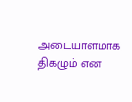அடையாளமாக திகழும் என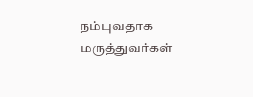நம்புவதாக மருத்துவர்கள்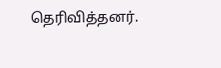தெரிவித்தனர்.